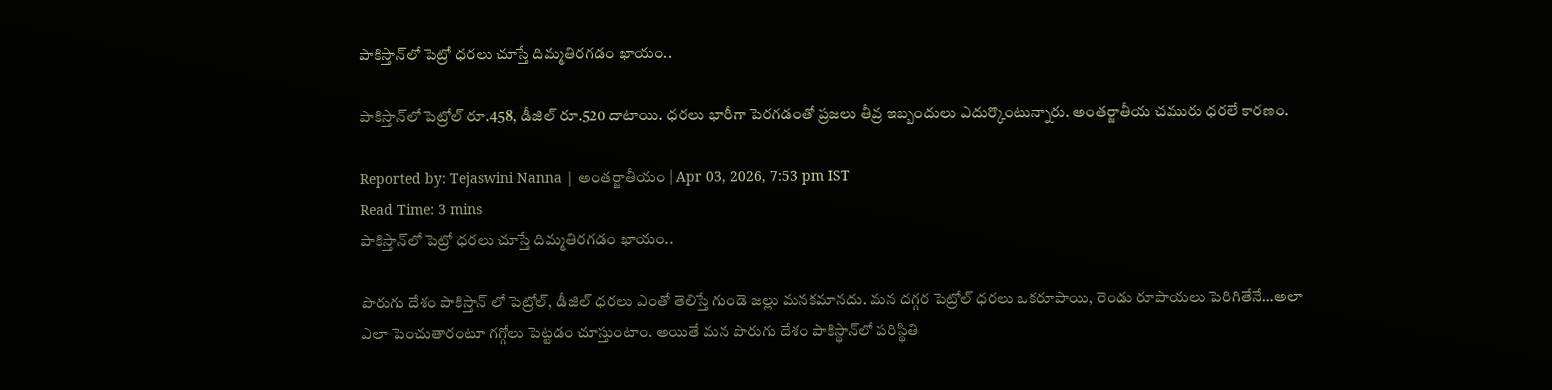పాకిస్తాన్‌లో పెట్రో ధరలు చూస్తే దిమ్మతిరగడం ఖాయం..

పాకిస్తాన్‌లో పెట్రోల్ రూ.458, డీజిల్ రూ.520 దాటాయి. ధరలు భారీగా పెరగడంతో ప్రజలు తీవ్ర ఇబ్బందులు ఎదుర్కొంటున్నారు. అంతర్జాతీయ చమురు ధరలే కారణం.

Reported by: Tejaswini Nanna | అంత‌ర్జాతీయం | Apr 03, 2026, 7:53 pm IST
Read Time: 3 mins
పాకిస్తాన్‌లో పెట్రో ధరలు చూస్తే దిమ్మతిరగడం ఖాయం..

పొరుగు దేశం పాకిస్తాన్ లో పెట్రోల్, డీజిల్ ధరలు ఎంతో తెలిస్తే గుండె జల్లు మనకమానదు. మన దగ్గర పెట్రోల్ ధరలు ఒకరూపాయి, రెండు రూపాయలు పెరిగితేనే…అలా ఎలా పెంచుతారంటూ గగ్గోలు పెట్టడం చూస్తుంటాం. అయితే మన పొరుగు దేశం పాకిస్థాన్‌లో పరిస్థితి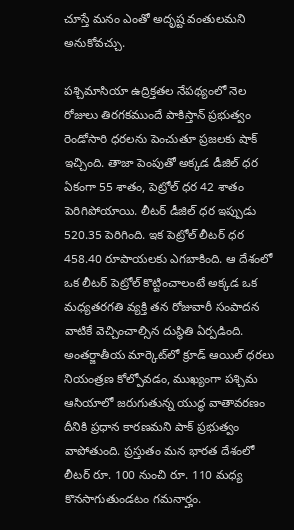చూస్తే మనం ఎంతో అదృష్ట వంతులమని అనుకోవచ్చు.

పశ్చిమాసియా ఉద్రిక్తతల నేపథ్యంలో నెల రోజులు తిరగకముందే పాకిస్తాన్ ప్రభుత్వం రెండోసారి ధరలను పెంచుతూ ప్రజలకు షాక్ ఇచ్చింది. తాజా పెంపుతో అక్కడ డీజిల్ ధర ఏకంగా 55 శాతం, పెట్రోల్ ధర 42 శాతం పెరిగిపోయాయి. లీటర్ డీజిల్ ధర ఇప్పుడు 520.35 పెరిగింది. ఇక పెట్రోల్ లీటర్ ధర 458.40 రూపాయలకు ఎగబాకింది. ఆ దేశంలో ఒక లీటర్ పెట్రోల్ కొట్టించాలంటే అక్కడ ఒక మధ్యతరగతి వ్యక్తి తన రోజువారీ సంపాదన వాటికే వెచ్చించాల్సిన దుస్థితి ఏర్పడింది. అంతర్జాతీయ మార్కెట్‌లో క్రూడ్ ఆయిల్ ధరలు నియంత్రణ కోల్పోవడం, ముఖ్యంగా పశ్చిమ ఆసియాలో జరుగుతున్న యుద్ధ వాతావరణం దీనికి ప్రధాన కారణమని పాక్ ప్రభుత్వం వాపోతుంది. ప్రస్తుతం మన భారత దేశంలో లీటర్ రూ. 100 నుంచి రూ. 110 మధ్య కొనసాగుతుండటం గమనార్హం.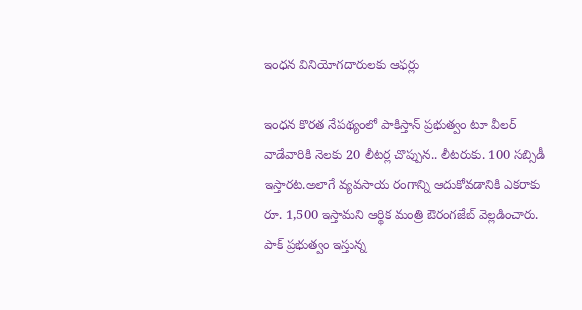ఇంధన వినియోగదారులకు ఆఫర్లు

ఇంధన కొరత నేపథ్యంలో పాకిస్తాన్ ప్రభుత్వం టూ వీలర్ వాడేవారికి నెలకు 20 లీటర్ల చొప్పున.. లీటరుకు. 100 సబ్సిడీ ఇస్తారట.అలాగే వ్యవసాయ రంగాన్ని ఆదుకోవడానికి ఎకరాకు రూ. 1,500 ఇస్తామని ఆర్థిక మంత్రి ఔరంగజేబ్ వెల్లడించారు. పాక్ ప్రభుత్వం ఇస్తున్న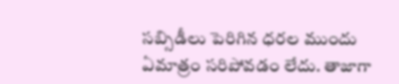సబ్సిడీలు పెరిగిన ధరల ముందు ఏమాత్రం సరిపోవడం లేదు. తాజాగా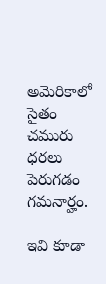అమెరికాలో సైతం చమురు ధరలు పెరుగడం గమనార్హం.

ఇవి కూడా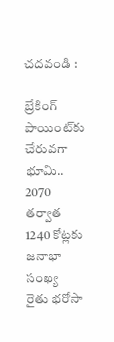చదవండి :

బ్రేకింగ్‌ పాయింట్‌కు చేరువగా భూమి.. 2070 తర్వాత 1240 కోట్లకు జనాభా సంఖ్య
రైతు భరోసా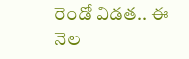రెండో విడత.. ఈ నెల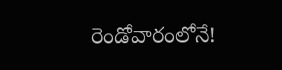రెండోవారంలోనే!